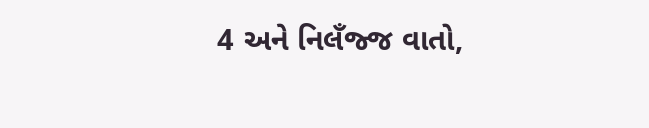4 અને નિલઁજ્જ વાતો,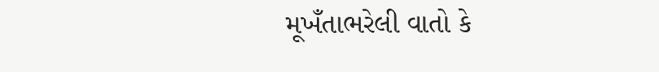મૂખઁતાભરેલી વાતો કે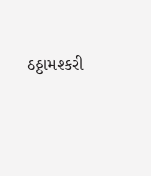ઠઠ્ઠામશ્કરી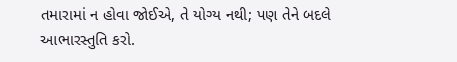તમારામાં ન હોવા જોઈએ, તે યોગ્ય નથી; પણ તેને બદલે આભારસ્તુતિ કરો.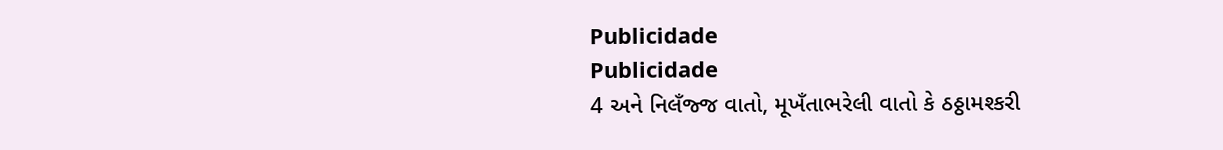Publicidade
Publicidade
4 અને નિલઁજ્જ વાતો, મૂખઁતાભરેલી વાતો કે ઠઠ્ઠામશ્કરી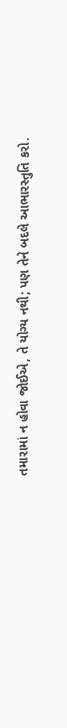તમારામાં ન હોવા જોઈએ, તે યોગ્ય નથી; પણ તેને બદલે આભારસ્તુતિ કરો.